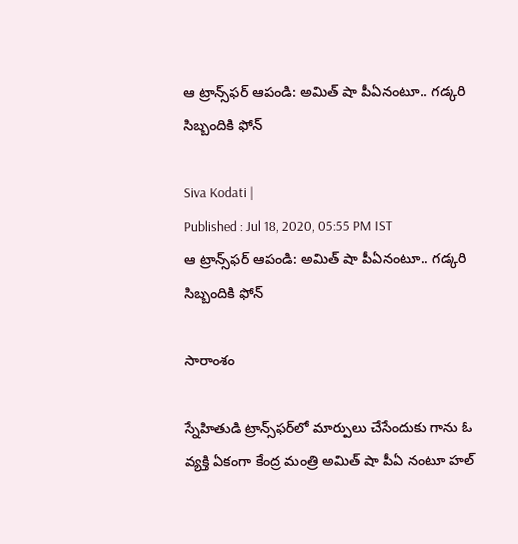ఆ ట్రాన్స్‌ఫర్ ఆపండి: అమిత్ షా పీఏనంటూ.. గడ్కరి సిబ్బందికి ఫోన్

Siva Kodati |
Published : Jul 18, 2020, 05:55 PM IST
ఆ ట్రాన్స్‌ఫర్ ఆపండి: అమిత్ షా పీఏనంటూ.. గడ్కరి సిబ్బందికి ఫోన్

సారాంశం

స్నేహితుడి ట్రాన్స్‌ఫర్‌లో మార్పులు చేసేందుకు గాను ఓ వ్యక్తి ఏకంగా కేంద్ర మంత్రి అమిత్ షా పీఏ నంటూ హల్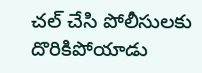చల్ చేసి పోలీసులకు దొరికిపోయాడు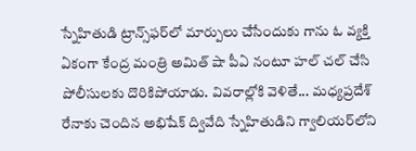స్నేహితుడి ట్రాన్స్‌ఫర్‌లో మార్పులు చేసేందుకు గాను ఓ వ్యక్తి ఏకంగా కేంద్ర మంత్రి అమిత్ షా పీఏ నంటూ హల్ చల్ చేసి పోలీసులకు దొరికిపోయాడు. వివరాల్లోకి వెళితే... మధ్యప్రదేశ్ రేనాకు చెందిన అభిషేక్ ద్వివేది స్నేహితుడిని గ్వాలియర్‌లోని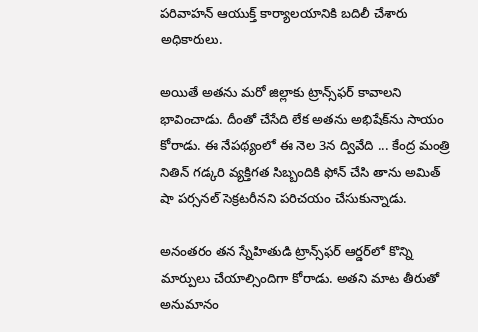పరివాహన్ ఆయుక్త్ కార్యాలయానికి బదిలీ చేశారు అధికారులు.

అయితే అతను మరో జిల్లాకు ట్రాన్స్‌ఫర్ కావాలని భావించాడు. దీంతో చేసేది లేక అతను అభిషేక్‌ను సాయం కోరాడు. ఈ నేపథ్యంలో ఈ నెల 3న ద్వివేది ... కేంద్ర మంత్రి నితిన్ గడ్కరి వ్యక్తిగత సిబ్బందికి ఫోన్ చేసి తాను అమిత్ షా పర్సనల్ సెక్రటరీనని పరిచయం చేసుకున్నాడు.

అనంతరం తన స్నేహితుడి ట్రాన్స్‌ఫర్ ఆర్డర్‌లో కొన్ని మార్పులు చేయాల్సిందిగా కోరాడు. అతని మాట తీరుతో అనుమానం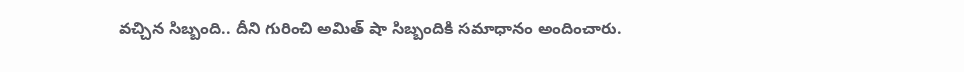వచ్చిన సిబ్బంది.. దీని గురించి అమిత్ షా సిబ్బందికి సమాధానం అందించారు.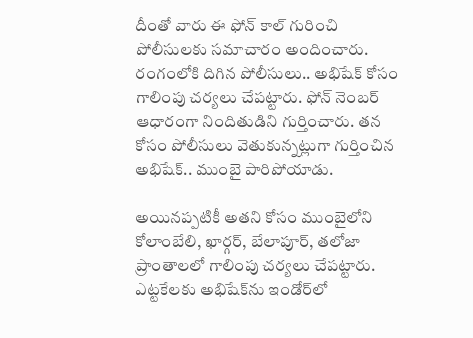దీంతో వారు ఈ ఫోన్ కాల్ గురించి పోలీసులకు సమాచారం అందించారు. రంగంలోకి దిగిన పోలీసులు.. అభిషేక్ కోసం గాలింపు చర్యలు చేపట్టారు. ఫోన్ నెంబర్ ఆధారంగా నిందితుడిని గుర్తించారు. తన కోసం పోలీసులు వెతుకున్నట్లుగా గుర్తించిన అభిషేక్.. ముంబై పారిపోయాడు.

అయినప్పటికీ అతని కోసం ముంబైలోని కోలాంబేలి, ఖార్గర్, బేలాపూర్, తలోజా ప్రాంతాలలో గాలింపు చర్యలు చేపట్టారు. ఎట్టకేలకు అభిషేక్‌ను ఇండోర్‌లో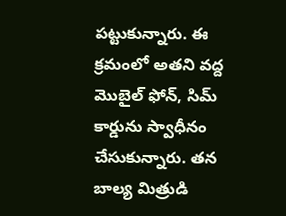పట్టుకున్నారు. ఈ క్రమంలో అతని వద్ద మొబైల్ ఫోన్, సిమ్ కార్డును స్వాధీనం చేసుకున్నారు. తన బాల్య మిత్రుడి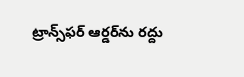ట్రాన్స్‌ఫర్ ఆర్డర్‌ను రద్దు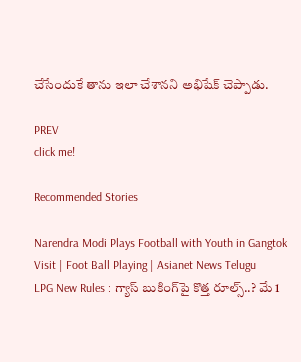చేసేందుకే తాను ఇలా చేశానని అభిషేక్ చెప్పాడు.

PREV
click me!

Recommended Stories

Narendra Modi Plays Football with Youth in Gangtok Visit | Foot Ball Playing | Asianet News Telugu
LPG New Rules : గ్యాస్ బుకింగ్‌పై కొత్త రూల్స్..? మే 1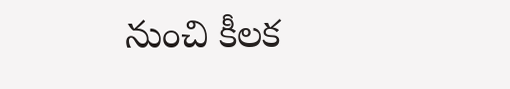నుంచి కీలక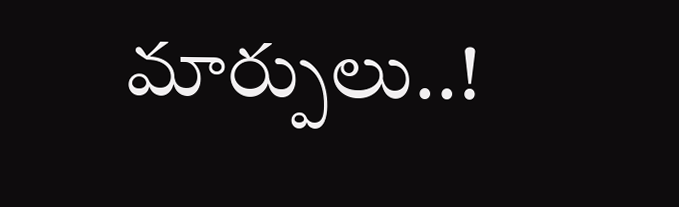మార్పులు..!